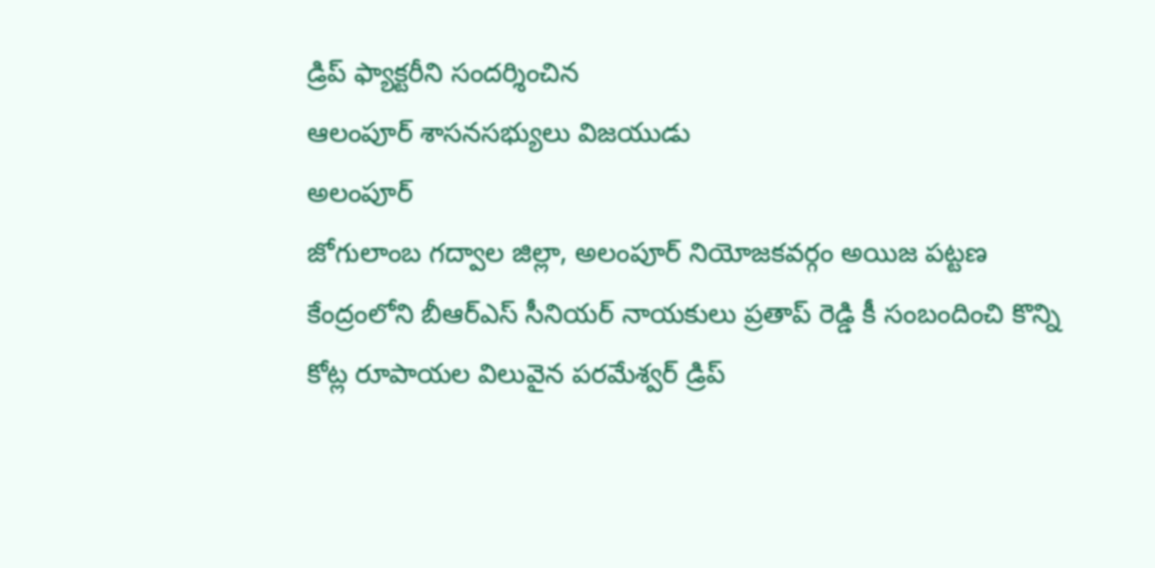డ్రిప్ ఫ్యాక్టరీని సందర్శించిన
ఆలంపూర్ శాసనసభ్యులు విజయుడు
అలంపూర్
జోగులాంబ గద్వాల జిల్లా, అలంపూర్ నియోజకవర్గం అయిజ పట్టణ కేంద్రంలోని బీఆర్ఎస్ సీనియర్ నాయకులు ప్రతాప్ రెడ్డి కీ సంబందించి కొన్ని కోట్ల రూపాయల విలువైన పరమేశ్వర్ డ్రిప్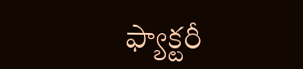ఫ్యాక్టరీ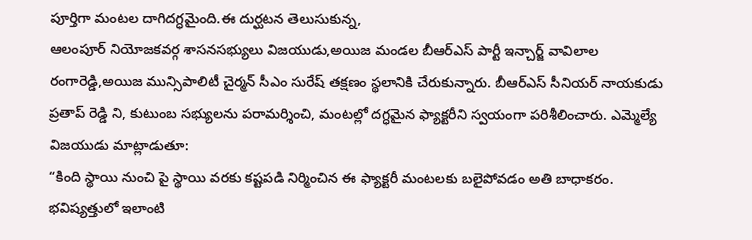పూర్తిగా మంటల దాగిదగ్ధమైంది.ఈ దుర్ఘటన తెలుసుకున్న,
ఆలంపూర్ నియోజకవర్గ శాసనసభ్యులు విజయుడు,అయిజ మండల బీఆర్ఎస్ పార్టీ ఇన్చార్జ్ వావిలాల రంగారెడ్డి,అయిజ మున్సిపాలిటీ చైర్మన్ సీఎం సురేష్ తక్షణం స్థలానికి చేరుకున్నారు. బీఆర్ఎస్ సీనియర్ నాయకుడు ప్రతాప్ రెడ్డి ని, కుటుంబ సభ్యులను పరామర్శించి, మంటల్లో దగ్ధమైన ఫ్యాక్టరీని స్వయంగా పరిశీలించారు. ఎమ్మెల్యే విజయుడు మాట్లాడుతూ:
“కింది స్థాయి నుంచి పై స్థాయి వరకు కష్టపడి నిర్మించిన ఈ ఫ్యాక్టరీ మంటలకు బలైపోవడం అతి బాధాకరం. భవిష్యత్తులో ఇలాంటి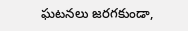ఘటనలు జరగకుండా,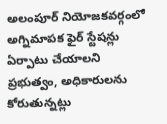అలంపూర్ నియోజకవర్గంలో అగ్నిమాపక ఫైర్ స్టేషన్లు ఏర్పాటు చేయాలని ప్రభుత్వం, అధికారులను కోరుతున్నట్లు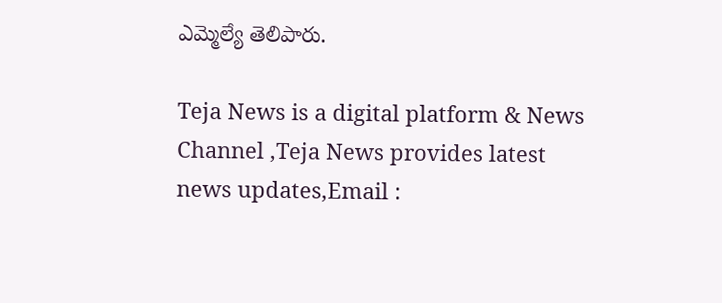ఎమ్మెల్యే తెలిపారు.

Teja News is a digital platform & News Channel ,Teja News provides latest news updates,Email :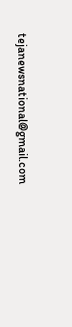tejanewsnational@gmail.com